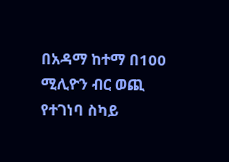በአዳማ ከተማ በ100 ሚሊዮን ብር ወጪ የተገነባ ስካይ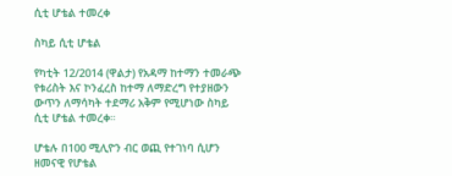ሲቲ ሆቴል ተመረቀ

ስካይ ሲቲ ሆቴል

የካቲት 12/2014 (ዋልታ) የአዳማ ከተማን ተመራጭ የቱሪስት እና ኮንፈረስ ከተማ ለማድረግ የተያዘውን ውጥን ለማሳካት ተደማሪ አቅም የሚሆነው ስካይ ሲቲ ሆቴል ተመረቀ።

ሆቴሉ በ100 ሚሊዮን ብር ወጪ የተገነባ ሲሆን ዘመናዊ የሆቴል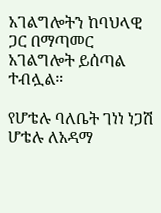አገልግሎትን ከባህላዊ ጋር በማጣመር አገልግሎት ይሰጣል ተብሏል።

የሆቴሉ ባለቤት ገነነ ነጋሽ ሆቴሉ ለአዳማ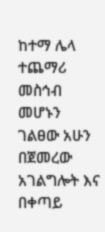ከተማ ሌላ ተጨማሪ መስኅብ መሆኑን ገልፀው አሁን በጀመረው አገልግሎት እና በቀጣይ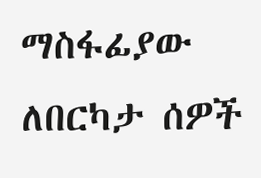ማስፋፊያው ለበርካታ ሰዎች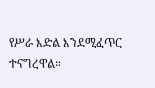የሥራ እድል እንደሚፈጥር ተናግረዋል።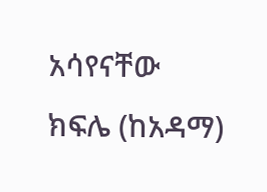አሳየናቸው ክፍሌ (ከአዳማ)